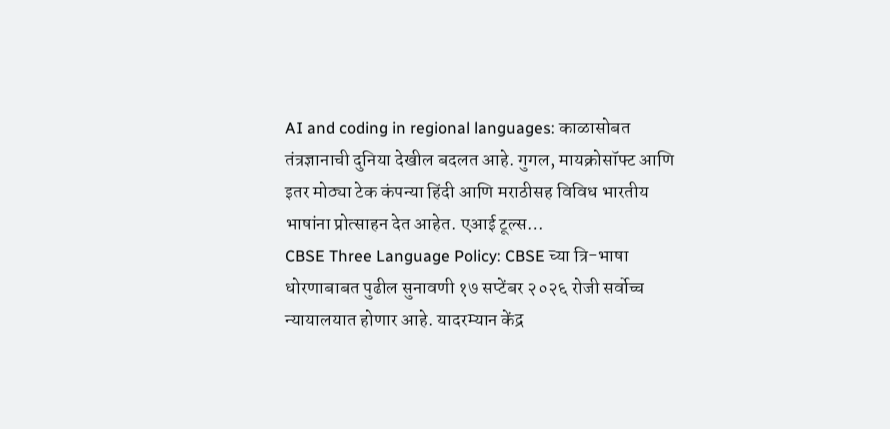AI and coding in regional languages: काळासोबत तंत्रज्ञानाची दुनिया देखील बदलत आहे. गुगल, मायक्रोसॉफ्ट आणि इतर मोठ्या टेक कंपन्या हिंदी आणि मराठीसह विविध भारतीय भाषांना प्रोत्साहन देत आहेत. एआई टूल्स…
CBSE Three Language Policy: CBSE च्या त्रि-भाषा धोरणाबाबत पुढील सुनावणी १७ सप्टेंबर २०२६ रोजी सर्वोच्च न्यायालयात होणार आहे. यादरम्यान केंद्र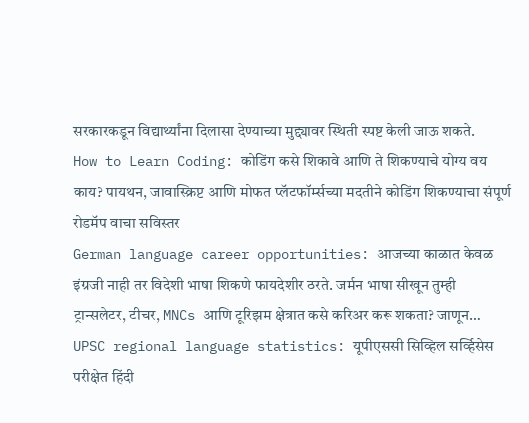सरकारकडून विद्यार्थ्यांना दिलासा देण्याच्या मुद्द्यावर स्थिती स्पष्ट केली जाऊ शकते.
How to Learn Coding: कोडिंग कसे शिकावे आणि ते शिकण्याचे योग्य वय काय? पायथन, जावास्क्रिप्ट आणि मोफत प्लॅटफॉर्म्सच्या मदतीने कोडिंग शिकण्याचा संपूर्ण रोडमॅप वाचा सविस्तर
German language career opportunities: आजच्या काळात केवळ इंग्रजी नाही तर विदेशी भाषा शिकणे फायदेशीर ठरते. जर्मन भाषा सीखून तुम्ही ट्रान्सलेटर, टीचर, MNCs आणि टूरिझम क्षेत्रात कसे करिअर करू शकता? जाणून…
UPSC regional language statistics: यूपीएससी सिव्हिल सर्व्हिसेस परीक्षेत हिंदी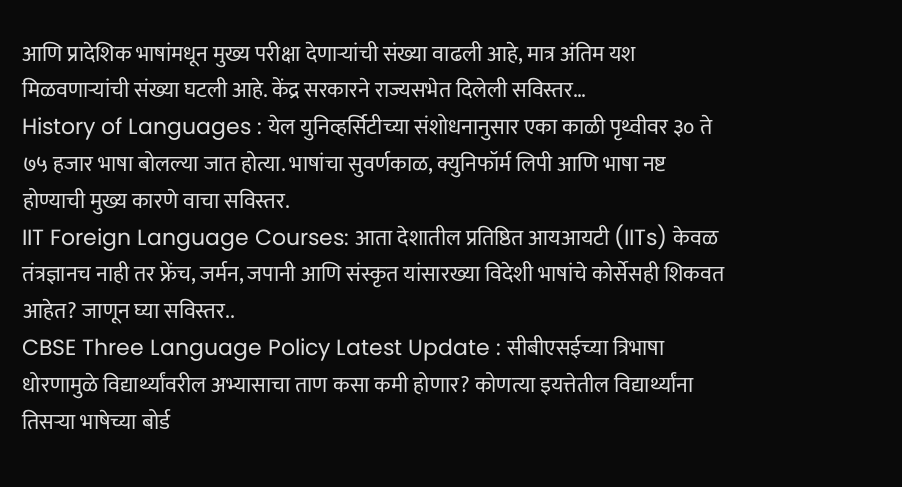आणि प्रादेशिक भाषांमधून मुख्य परीक्षा देणाऱ्यांची संख्या वाढली आहे, मात्र अंतिम यश मिळवणाऱ्यांची संख्या घटली आहे. केंद्र सरकारने राज्यसभेत दिलेली सविस्तर…
History of Languages : येल युनिव्हर्सिटीच्या संशोधनानुसार एका काळी पृथ्वीवर ३० ते ७५ हजार भाषा बोलल्या जात होत्या. भाषांचा सुवर्णकाळ, क्युनिफॉर्म लिपी आणि भाषा नष्ट होण्याची मुख्य कारणे वाचा सविस्तर.
IIT Foreign Language Courses: आता देशातील प्रतिष्ठित आयआयटी (IITs) केवळ तंत्रज्ञानच नाही तर फ्रेंच, जर्मन, जपानी आणि संस्कृत यांसारख्या विदेशी भाषांचे कोर्सेसही शिकवत आहेत? जाणून घ्या सविस्तर..
CBSE Three Language Policy Latest Update : सीबीएसईच्या त्रिभाषा धोरणामुळे विद्यार्थ्यांवरील अभ्यासाचा ताण कसा कमी होणार? कोणत्या इयत्तेतील विद्यार्थ्यांना तिसऱ्या भाषेच्या बोर्ड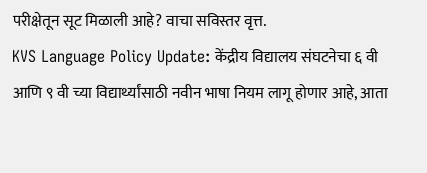परीक्षेतून सूट मिळाली आहे? वाचा सविस्तर वृत्त.
KVS Language Policy Update: केंद्रीय विद्यालय संघटनेचा ६ वी आणि ९ वी च्या विद्यार्थ्यांसाठी नवीन भाषा नियम लागू होणार आहे, आता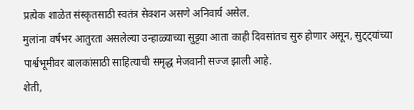प्रत्येक शाळेत संस्कृतसाठी स्वतंत्र सेक्शन असणे अनिवार्य असेल.
मुलांना वर्षभर आतुरता असलेल्या उन्हाळ्याच्या सुट्टया आता काही दिवसांतच सुरु होणार असून, सुट्ट्यांच्या पार्श्वभूमीवर बालकांसाठी साहित्याची समृद्ध मेजवानी सज्ज झाली आहे.
शेती,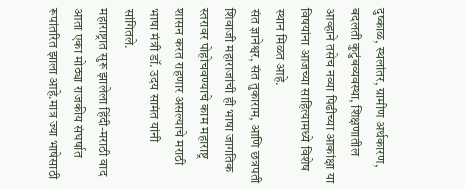दुष्काळ, स्थलांतर, ग्रामीण अर्थकारण, बदलती कुटुंबव्यवस्था, शिक्षणातील आव्हाने तसेच नव्या पिढीच्या आकांक्षा या विषयांना आजच्या साहित्यामध्ये विशेष स्थान मिळत आहे.
संत ज्ञानेश्वर, संत तुकाराम, आणि छत्रपती शिवाजी महाराजांची ही भाषा जागतिक स्तरावर पोहोचवण्याचे काम महाराष्ट्र शासन करत राहणार असल्याचे मराठी भाषा मंत्री डॉ. उदय सामंत यांनी सांगितले.
महाराष्ट्रात सुरू झालेला हिंदी-मराठी वाद आता एका मोठ्या राजकीय संघर्षात रूपांतरित झाला आहे.मात्र ज्या भाषेसाठी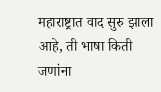महाराष्ट्रात वाद सुरु झाला आहे, ती भाषा किती जणांना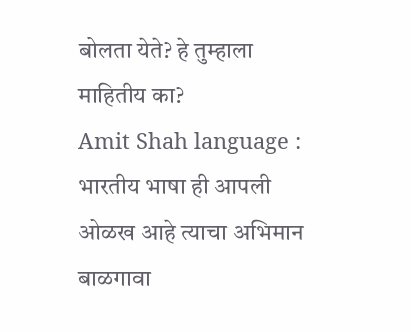बोलता येते? हे तुम्हाला माहितीय का?
Amit Shah language : भारतीय भाषा ही आपली ओळख आहे त्याचा अभिमान बाळगावा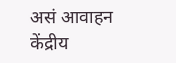असं आवाहन केंद्रीय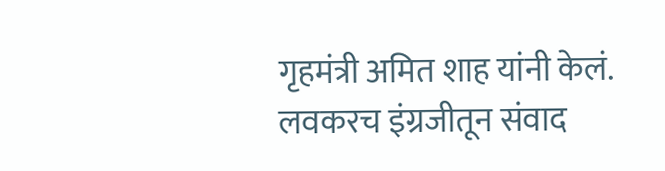गृहमंत्री अमित शाह यांनी केलं. लवकरच इंग्रजीतून संवाद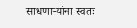साधणाऱ्यांना स्वतः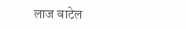लाज वाटेल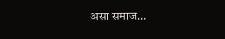असा समाज…